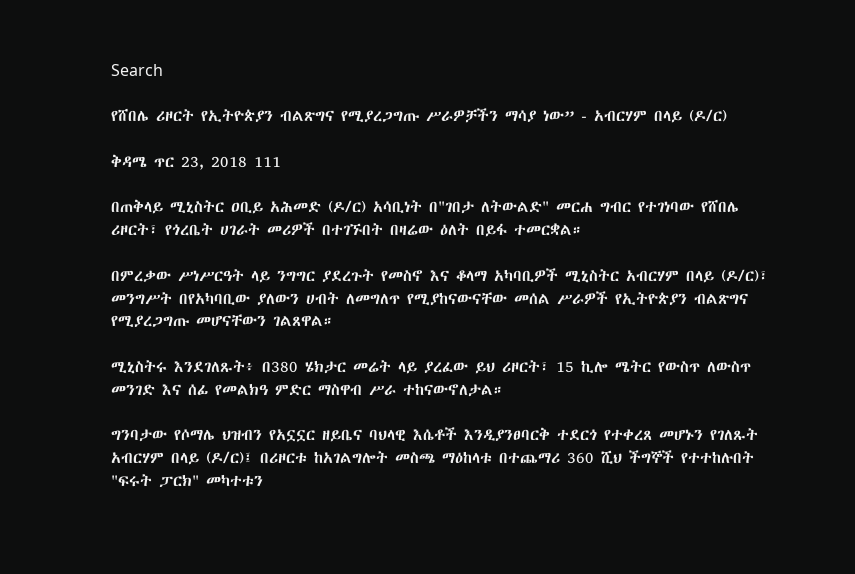Search

የሸበሌ ሪዞርት የኢትዮጵያን ብልጽግና የሚያረጋግጡ ሥራዎቻችን ማሳያ ነው” - አብርሃም በላይ (ዶ/ር)

ቅዳሜ ጥር 23, 2018 111

በጠቅላይ ሚኒስትር ዐቢይ አሕመድ (ዶ/ር) አሳቢነት በ"ገበታ ለትውልድ" መርሐ ግብር የተገነባው የሸበሌ ሪዞርት፣ የጎረቤት ሀገራት መሪዎች በተገኙበት በዛሬው ዕለት በይፋ ተመርቋል።

በምረቃው ሥነሥርዓት ላይ ንግግር ያደረጉት የመስኖ እና ቆላማ አካባቢዎች ሚኒስትር አብርሃም በላይ (ዶ/ር)፣ መንግሥት በየአካባቢው ያለውን ሀብት ለመግለጥ የሚያከናውናቸው መሰል ሥራዎች የኢትዮጵያን ብልጽግና የሚያረጋግጡ መሆናቸውን ገልጸዋል።

ሚኒስትሩ እንደገለጹት፥ በ380 ሄክታር መሬት ላይ ያረፈው ይህ ሪዞርት፣ 15 ኪሎ ሜትር የውስጥ ለውስጥ መንገድ እና ሰፊ የመልክዓ ምድር ማስዋብ ሥራ ተከናውኖለታል።

ግንባታው የሶማሌ ህዝብን የአኗኗር ዘይቤና ባህላዊ እሴቶች እንዲያንፀባርቅ ተደርጎ የተቀረጸ መሆኑን የገለጹት አብርሃም በላይ (ዶ/ር)፤ በሪዞርቱ ከአገልግሎት መስጫ ማዕከላቱ በተጨማሪ 360 ሺህ ችግኞች የተተከሉበት "ፍሩት ፓርክ" መካተቱን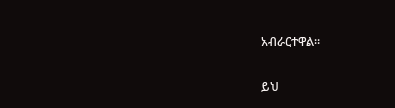አብራርተዋል።

ይህ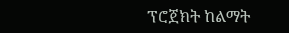ፕሮጀክት ከልማት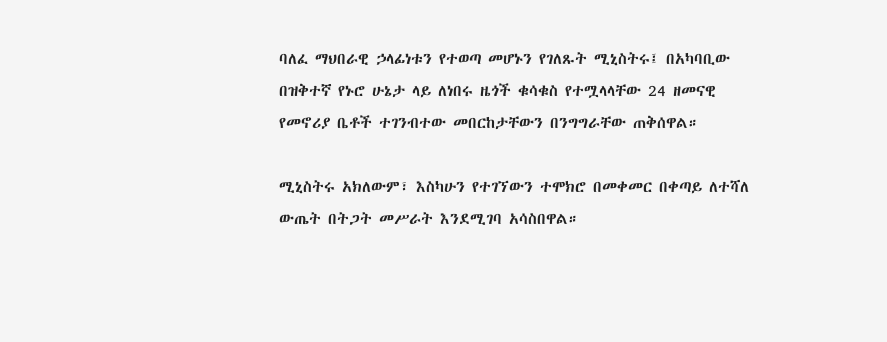ባለፈ ማህበራዊ ኃላፊነቱን የተወጣ መሆኑን የገለጹት ሚኒስትሩ፤ በአካባቢው በዝቅተኛ የኑሮ ሁኔታ ላይ ለነበሩ ዜጎች ቁሳቁስ የተሟላላቸው 24 ዘመናዊ የመኖሪያ ቤቶች ተገንብተው መበርከታቸውን በንግግራቸው ጠቅሰዋል።

ሚኒስትሩ አክለውም፣ እስካሁን የተገኘውን ተሞክሮ በመቀመር በቀጣይ ለተሻለ ውጤት በትጋት መሥራት እንደሚገባ አሳስበዋል።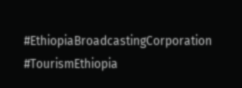#EthiopiaBroadcastingCorporation #TourismEthiopia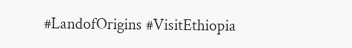#LandofOrigins #VisitEthiopia